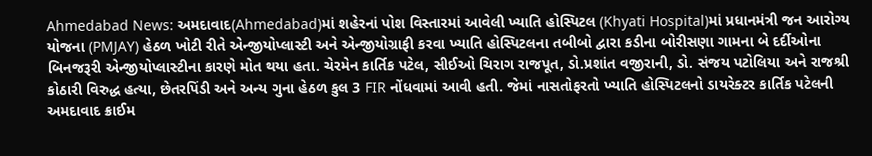Ahmedabad News: અમદાવાદ(Ahmedabad)માં શહેરનાં પોશ વિસ્તારમાં આવેલી ખ્યાતિ હોસ્પિટલ (Khyati Hospital)માં પ્રધાનમંત્રી જન આરોગ્ય યોજના (PMJAY) હેઠળ ખોટી રીતે એન્જીયોપ્લાસ્ટી અને એન્જીયોગ્રાફી કરવા ખ્યાતિ હોસ્પિટલના તબીબો દ્વારા કડીના બોરીસણા ગામના બે દર્દીઓના બિનજરૂરી એન્જીયોપ્લાસ્ટીના કારણે મોત થયા હતા. ચેરમેન કાર્તિક પટેલ, સીઈઓ ચિરાગ રાજપૂત, ડો.પ્રશાંત વજીરાની, ડો. સંજય પટોલિયા અને રાજશ્રી કોઠારી વિરુદ્ધ હત્યા, છેતરપિંડી અને અન્ય ગુના હેઠળ કુલ 3 FIR નોંધવામાં આવી હતી. જેમાં નાસતોફરતો ખ્યાતિ હોસ્પિટલનો ડાયરેક્ટર કાર્તિક પટેલની અમદાવાદ ક્રાઈમ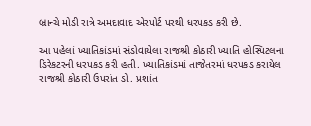બ્રાન્ચે મોડી રાત્રે અમદાવાદ એરપોર્ટ પરથી ધરપકડ કરી છે.

આ પહેલાં ખ્યાતિકાંડમાં સંડોવાયેલા રાજશ્રી કોઠારી ખ્યાતિ હોસ્પિટલના ડિરેકટરની ધરપકડ કરી હતી. ખ્યાતિકાંડમાં તાજેતરમાં ધરપકડ કરાયેલ રાજશ્રી કોઠારી ઉપરાંત ડો. પ્રશાંત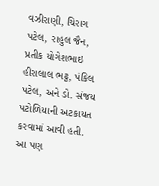વઝીરાણી, ચિરાગ પટેલ, રાહુલ જૈન, પ્રતીક યોગેશભાઇ હીરાલાલ ભટ્ટ, પંકિલ પટેલ, અને ડો. સંજય પટોળિયાની અટકાયત કરવામાં આવી હતી.
આ પણ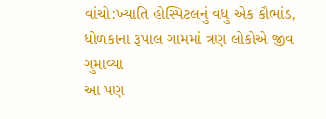વાંચો:ખ્યાતિ હોસ્પિટલનું વધુ એક કૌભાંડ, ધોળકાના રૂપાલ ગામમાં ત્રણ લોકોએ જીવ ગુમાવ્યા
આ પણ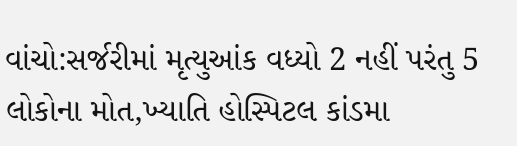વાંચો:સર્જરીમાં મૃત્યુઆંક વધ્યો 2 નહીં પરંતુ 5 લોકોના મોત,ખ્યાતિ હોસ્પિટલ કાંડમા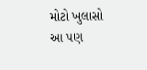મોટો ખુલાસો
આ પણ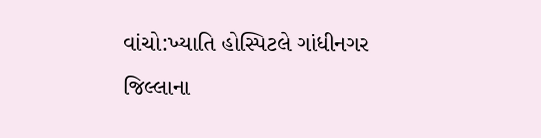વાંચો:ખ્યાતિ હોસ્પિટલે ગાંધીનગર જિલ્લાના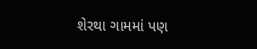શેરથા ગામમાં પણ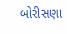બોરીસણા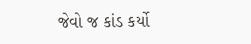જેવો જ કાંડ કર્યો